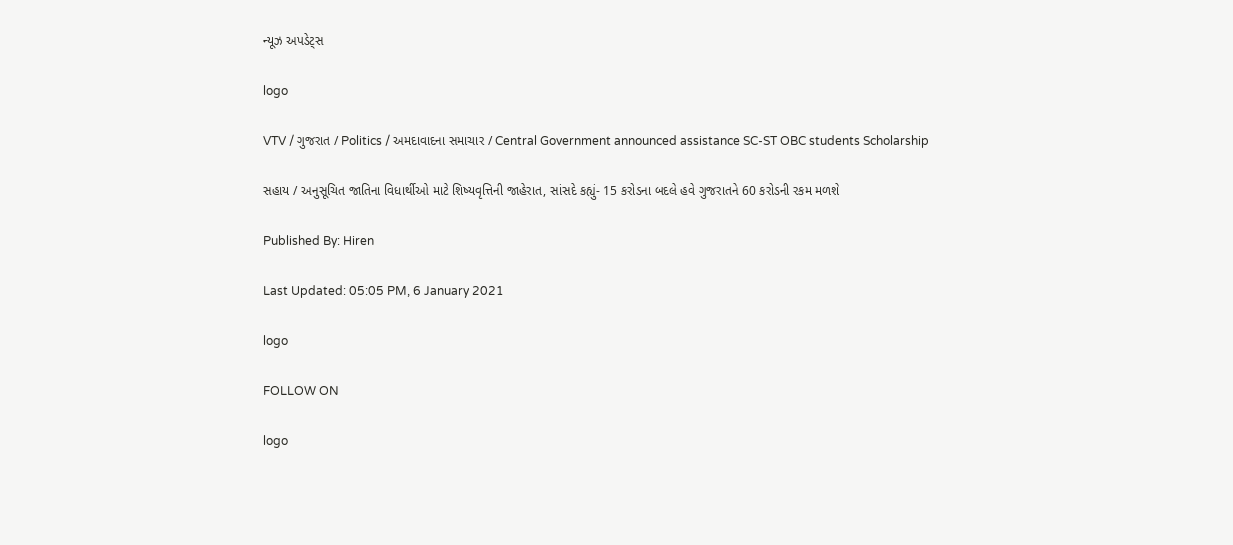ન્યૂઝ અપડેટ્સ

logo

VTV / ગુજરાત / Politics / અમદાવાદના સમાચાર / Central Government announced assistance SC-ST OBC students Scholarship

સહાય / અનુસૂચિત જાતિના વિધાર્થીઓ માટે શિષ્યવૃત્તિની જાહેરાત, સાંસદે કહ્યું- 15 કરોડના બદલે હવે ગુજરાતને 60 કરોડની રકમ મળશે

Published By: Hiren

Last Updated: 05:05 PM, 6 January 2021

logo

FOLLOW ON

logo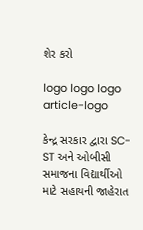શેર કરો

logo logo logo
article-logo

કેન્દ્ર સરકાર દ્વારા SC-ST અને ઓબીસી સમાજના વિદ્યાર્થીઓ માટે સહાયની જાહેરાત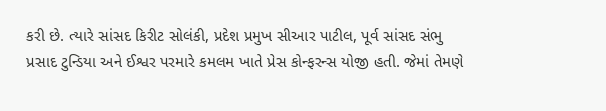કરી છે. ત્યારે સાંસદ કિરીટ સોલંકી, પ્રદેશ પ્રમુખ સીઆર પાટીલ, પૂર્વ સાંસદ સંભુ પ્રસાદ ટુન્ડિયા અને ઈશ્વર પરમારે કમલમ ખાતે પ્રેસ કોન્ફરન્સ યોજી હતી. જેમાં તેમણે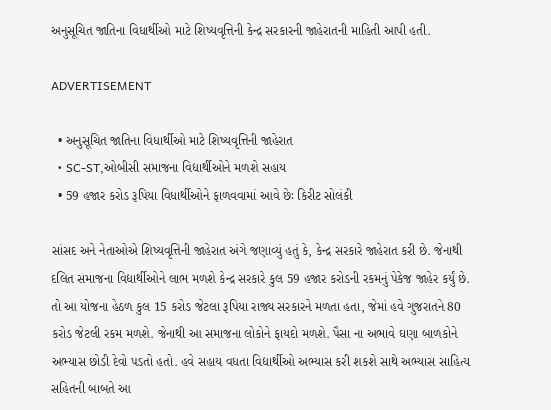અનુસૂચિત જાતિના વિધાર્થીઓ માટે શિષ્યવૃત્તિની કેન્દ્ર સરકારની જાહેરાતની માહિતી આપી હતી.

ADVERTISEMENT

  • અનુસૂચિત જાતિના વિધાર્થીઓ માટે શિષ્યવૃત્તિની જાહેરાત
  • SC-ST,ઓબીસી સમાજના વિદ્યાર્થીઓને મળશે સહાય
  • 59 હજાર કરોડ રૂપિયા વિધાર્થીઓને ફાળવવામાં આવે છેઃ કિરીટ સોલંકી

સાંસદ અને નેતાઓએ શિષ્યવૃત્તિની જાહેરાત અંગે જણાવ્યું હતું કે, કેન્દ્ર સરકારે જાહેરાત કરી છે. જેનાથી દલિત સમાજના વિદ્યાર્થીઓને લાભ મળશે કેન્દ્ર સરકારે કુલ 59 હજાર કરોડની રકમનું પેકેજ જાહેર કર્યું છે. તો આ યોજના હેઠળ કુલ 15 કરોડ જેટલા રૂપિયા રાજ્ય સરકારને મળતા હતા, જેમાં હવે ગુજરાતને 80 કરોડ જેટલી રકમ મળશે. જેનાથી આ સમાજના લોકોને ફાયદો મળશે. પૈસા ના અભાવે ઘણા બાળકોને અભ્યાસ છોડી દેવો પડતો હતો. હવે સહાય વધતા વિદ્યાર્થીઓ અભ્યાસ કરી શકશે સાથે અભ્યાસ સાહિત્ય સહિતની બાબતે આ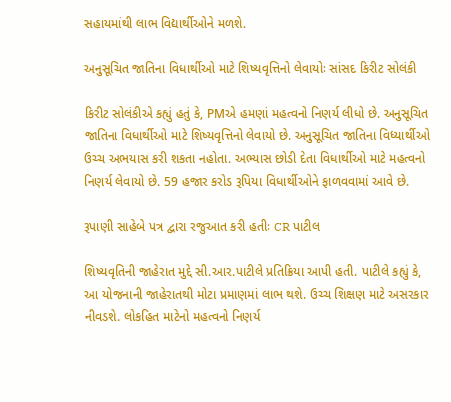સહાયમાંથી લાભ વિદ્યાર્થીઓને મળશે.

અનુસૂચિત જાતિના વિધાર્થીઓ માટે શિષ્યવૃત્તિનો લેવાયોઃ સાંસદ કિરીટ સોલંકી

કિરીટ સોલંકીએ કહ્યું હતું કે, PMએ હમણાં મહત્વનો નિણર્ય લીધો છે. અનુસૂચિત જાતિના વિધાર્થીઓ માટે શિષ્યવૃત્તિનો લેવાયો છે. અનુસૂચિત જાતિના વિધ્યાર્થીઓ ઉચ્ચ અભયાસ કરી શકતા નહોતા. અભ્યાસ છોડી દેતા વિધાર્થીઓ માટે મહત્વનો નિણર્ય લેવાયો છે. 59 હજાર કરોડ રૂપિયા વિધાર્થીઓને ફાળવવામાં આવે છે.

રૂપાણી સાહેબે પત્ર દ્વારા રજુઆત કરી હતીઃ CR પાટીલ

શિષ્યવૃતિની જાહેરાત મુદ્દે સી.આર.પાટીલે પ્રતિક્રિયા આપી હતી. પાટીલે કહ્યું કે, આ યોજનાની જાહેરાતથી મોટા પ્રમાણમાં લાભ થશે. ઉચ્ચ શિક્ષણ માટે અસરકાર નીવડશે. લોકહિત માટેનો મહત્વનો નિણર્ય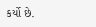કર્યો છે.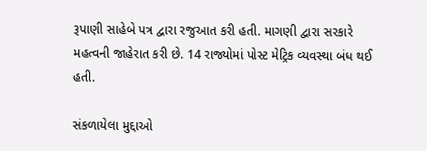રૂપાણી સાહેબે પત્ર દ્વારા રજુઆત કરી હતી. માગણી દ્વારા સરકારે મહત્વની જાહેરાત કરી છે. 14 રાજ્યોમાં પોસ્ટ મેટ્રિક વ્યવસ્થા બંધ થઈ હતી.

સંકળાયેલા મુદ્દાઓ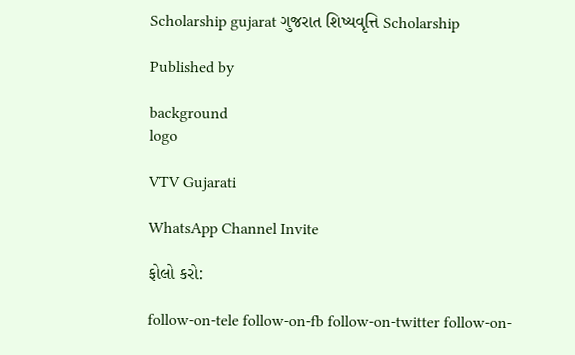Scholarship gujarat ગુજરાત શિષ્યવૃત્તિ Scholarship

Published by

background
logo

VTV Gujarati

WhatsApp Channel Invite

ફોલો કરો:

follow-on-tele follow-on-fb follow-on-twitter follow-on-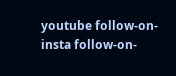youtube follow-on-insta follow-on-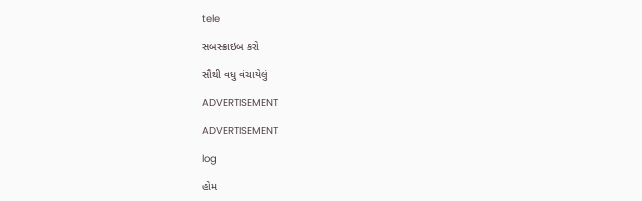tele

સબસ્ક્રાઇબ કરો

સૌથી વધુ વંચાયેલું

ADVERTISEMENT

ADVERTISEMENT

log

હોમ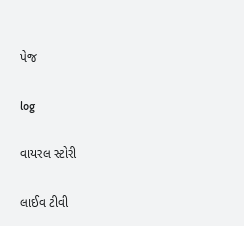પેજ

log

વાયરલ સ્ટોરી

લાઈવ ટીવી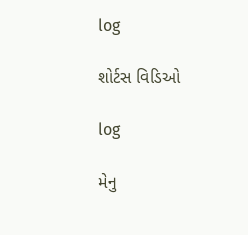log

શોર્ટસ વિડિઓ

log

મેનુ